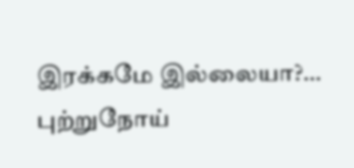இரக்கமே இல்லையா?… புற்றுநோய்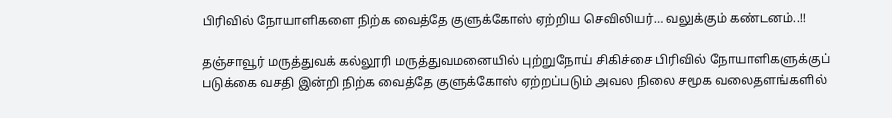பிரிவில் நோயாளிகளை நிற்க வைத்தே குளுக்கோஸ் ஏற்றிய செவிலியர்… வலுக்கும் கண்டனம்..!!

தஞ்சாவூர் மருத்துவக் கல்லூரி மருத்துவமனையில் புற்றுநோய் சிகிச்சை பிரிவில் நோயாளிகளுக்குப் படுக்கை வசதி இன்றி நிற்க வைத்தே குளுக்கோஸ் ஏற்றப்படும் அவல நிலை சமூக வலைதளங்களில்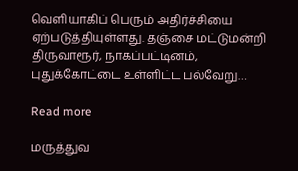வெளியாகிப் பெரும் அதிர்ச்சியை ஏற்படுத்தியுள்ளது. தஞ்சை மட்டுமன்றி திருவாரூர், நாகப்பட்டினம், புதுக்கோட்டை உள்ளிட்ட பல்வேறு…

Read more

மருத்துவ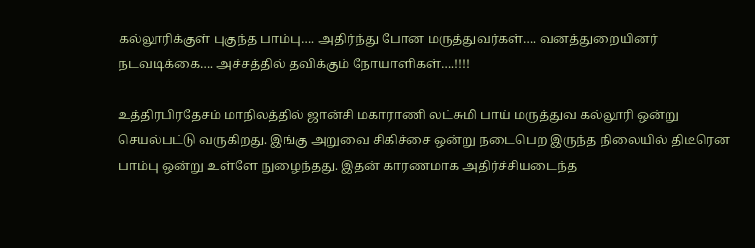கல்லூரிக்குள் புகுந்த பாம்பு…. அதிர்ந்து போன மருத்துவர்கள்…. வனத்துறையினர் நடவடிக்கை…. அச்சத்தில் தவிக்கும் நோயாளிகள்….!!!!

உத்திரபிரதேசம் மாநிலத்தில் ஜான்சி மகாராணி லட்சுமி பாய் மருத்துவ கல்லூரி ஒன்று செயல்பட்டு வருகிறது. இங்கு அறுவை சிகிச்சை ஒன்று நடைபெற இருந்த நிலையில் திடீரென பாம்பு ஒன்று உள்ளே நுழைந்தது‌‌. இதன் காரணமாக அதிர்ச்சியடைந்த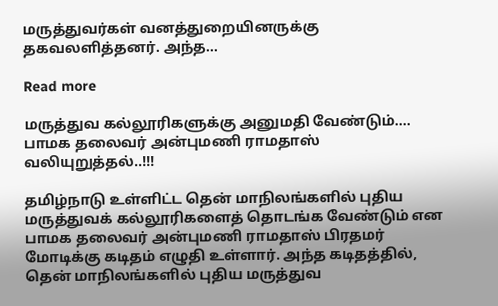மருத்துவர்கள் வனத்துறையினருக்கு தகவலளித்தனர். அந்த…

Read more

மருத்துவ கல்லூரிகளுக்கு அனுமதி வேண்டும்…. பாமக தலைவர் அன்புமணி ராமதாஸ் வலியுறுத்தல்..!!!

தமிழ்நாடு உள்ளிட்ட தென் மாநிலங்களில் புதிய மருத்துவக் கல்லூரிகளைத் தொடங்க வேண்டும் என பாமக தலைவர் அன்புமணி ராமதாஸ் பிரதமர்  மோடிக்கு கடிதம் எழுதி உள்ளார். அந்த கடிதத்தில், தென் மாநிலங்களில் புதிய மருத்துவ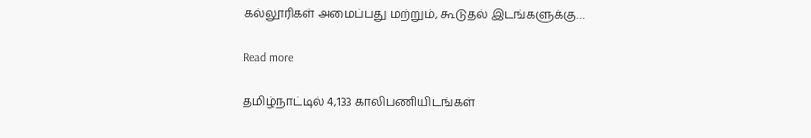கல்லூரிகள் அமைப்பது மற்றும், கூடுதல் இடங்களுக்கு…

Read more

தமிழ்நாட்டில் 4,133 காலிபணியிடங்கள்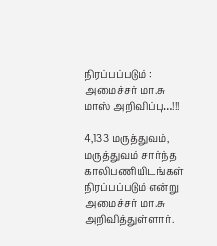நிரப்பப்படும் : அமைச்சர் மா.சு மாஸ் அறிவிப்பு…!!!

4,133 மருத்துவம், மருத்துவம் சார்ந்த காலிபணியிடங்கள் நிரப்பப்படும் என்று அமைச்சர் மா.சு அறிவித்துள்ளார்.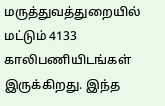மருத்துவத்துறையில் மட்டும் 4133 காலிபணியிடங்கள் இருக்கிறது. இந்த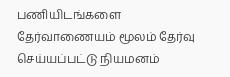பணியிடங்களை தேர்வாணையம் மூலம் தேர்வு செய்யப்பட்டு நியமனம்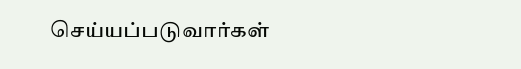செய்யப்படுவார்கள்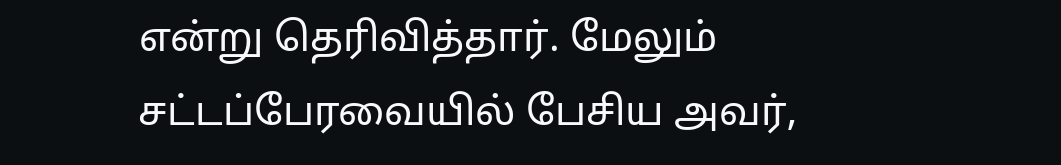என்று தெரிவித்தார். மேலும் சட்டப்பேரவையில் பேசிய அவர்,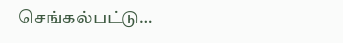செங்கல்பட்டு…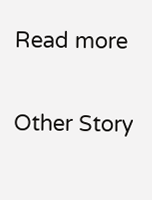Read more

Other Story